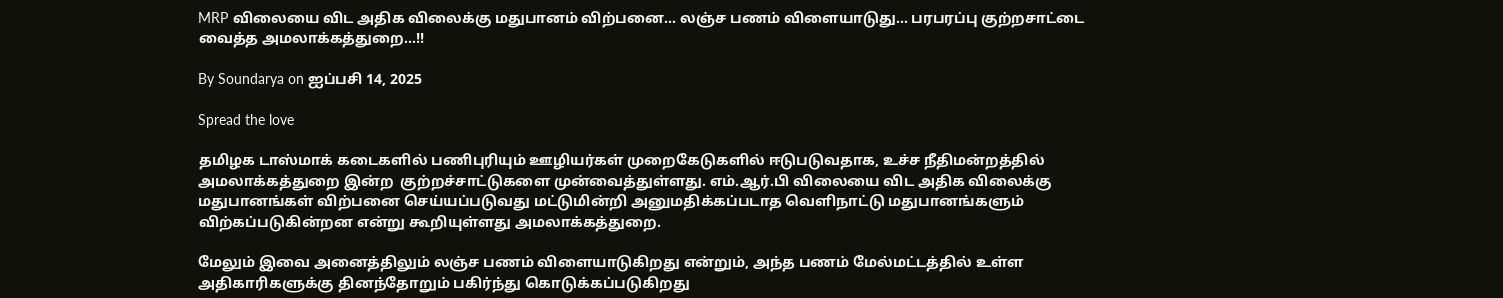MRP விலையை விட அதிக விலைக்கு மதுபானம் விற்பனை… லஞ்ச பணம் விளையாடுது… பரபரப்பு குற்றசாட்டை வைத்த அமலாக்கத்துறை…!!

By Soundarya on ஐப்பசி 14, 2025

Spread the love

தமிழக டாஸ்மாக் கடைகளில் பணிபுரியும் ஊழியர்கள் முறைகேடுகளில் ஈடுபடுவதாக, உச்ச நீதிமன்றத்தில் அமலாக்கத்துறை இன்ற  குற்றச்சாட்டுகளை முன்வைத்துள்ளது. எம்.ஆர்.பி விலையை விட அதிக விலைக்கு மதுபானங்கள் விற்பனை செய்யப்படுவது மட்டுமின்றி அனுமதிக்கப்படாத வெளிநாட்டு மதுபானங்களும் விற்கப்படுகின்றன என்று கூறியுள்ளது அமலாக்கத்துறை.

மேலும் இவை அனைத்திலும் லஞ்ச பணம் விளையாடுகிறது என்றும், அந்த பணம் மேல்மட்டத்தில் உள்ள அதிகாரிகளுக்கு தினந்தோறும் பகிர்ந்து கொடுக்கப்படுகிறது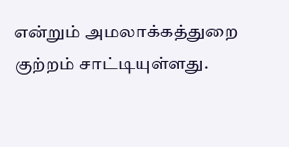என்றும் அமலாக்கத்துறை குற்றம் சாட்டியுள்ளது.